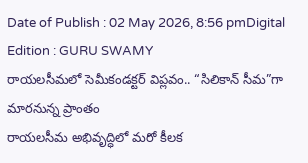Date of Publish : 02 May 2026, 8:56 pmDigital Edition : GURU SWAMY
రాయలసీమలో సెమీకండక్టర్ విప్లవం.. “సిలికాన్ సీమ”గా మారనున్న ప్రాంతం
రాయలసీమ అభివృద్ధిలో మరో కీలక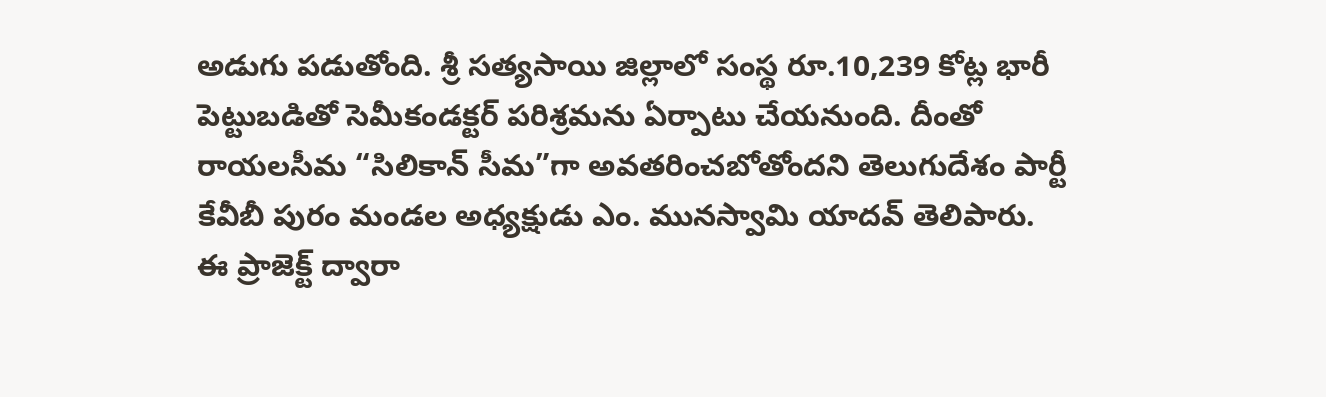అడుగు పడుతోంది. శ్రీ సత్యసాయి జిల్లాలో సంస్థ రూ.10,239 కోట్ల భారీ పెట్టుబడితో సెమీకండక్టర్ పరిశ్రమను ఏర్పాటు చేయనుంది. దీంతో రాయలసీమ “సిలికాన్ సీమ”గా అవతరించబోతోందని తెలుగుదేశం పార్టీ కేవీబీ పురం మండల అధ్యక్షుడు ఎం. మునస్వామి యాదవ్ తెలిపారు.
ఈ ప్రాజెక్ట్ ద్వారా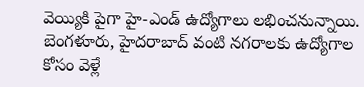వెయ్యికి పైగా హై-ఎండ్ ఉద్యోగాలు లభించనున్నాయి. బెంగళూరు, హైదరాబాద్ వంటి నగరాలకు ఉద్యోగాల కోసం వెళ్లే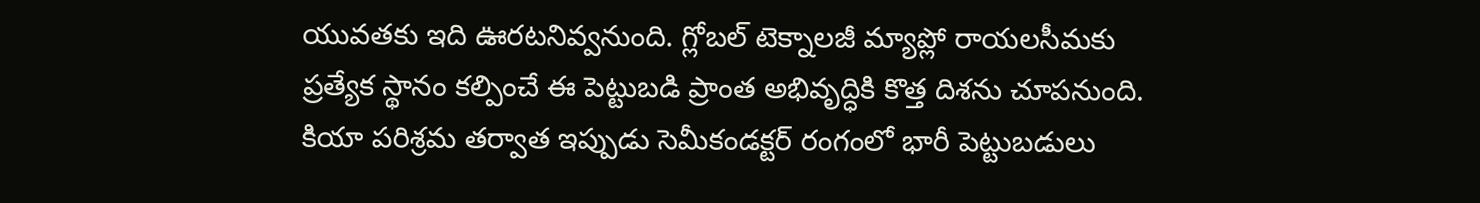యువతకు ఇది ఊరటనివ్వనుంది. గ్లోబల్ టెక్నాలజీ మ్యాప్లో రాయలసీమకు ప్రత్యేక స్థానం కల్పించే ఈ పెట్టుబడి ప్రాంత అభివృద్ధికి కొత్త దిశను చూపనుంది.
కియా పరిశ్రమ తర్వాత ఇప్పుడు సెమీకండక్టర్ రంగంలో భారీ పెట్టుబడులు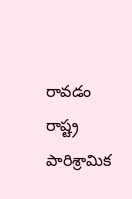రావడం రాష్ట్ర పారిశ్రామిక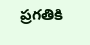ప్రగతికి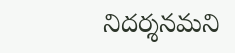నిదర్శనమని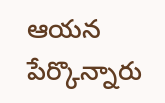ఆయన పేర్కొన్నారు